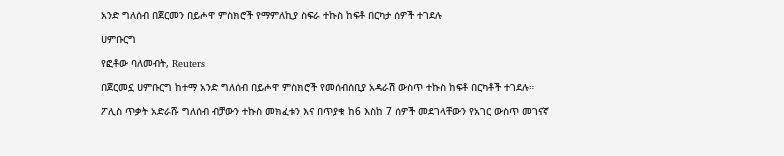አንድ ግለሰብ በጀርመን በይሖዋ ምስክሮች የማምለኪያ ስፍራ ተኩስ ከፍቶ በርካታ ሰዎች ተገደሉ

ሀምቡርግ

የፎቶው ባለመብት, Reuters

በጀርመኗ ሀምቡርግ ከተማ አንድ ግለሰብ በይሖዋ ምስክሮች የመሰብሰቢያ አዳራሽ ውስጥ ተኩስ ከፍቶ በርካቶች ተገደሉ።

ፖሊስ ጥቃት አድራሹ ግለሰብ ብቻውን ተኩስ መክፈቱን እና በጥያቁ ከ6 እስከ 7 ሰዎች መደገላቸውን የአገር ውስጥ መገናኛ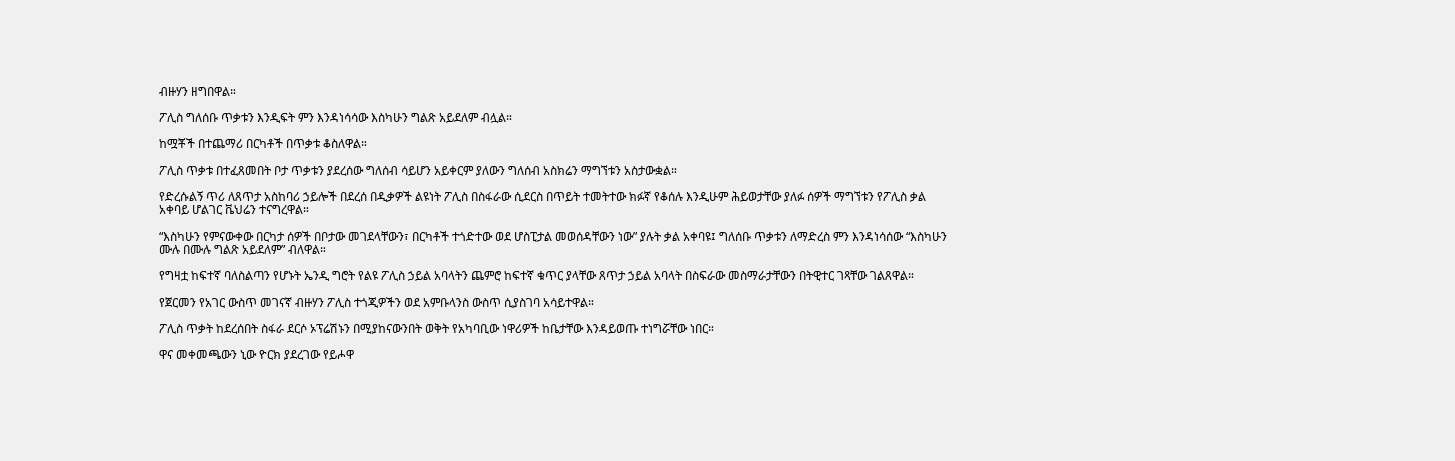ብዙሃን ዘግበዋል።

ፖሊስ ግለሰቡ ጥቃቱን እንዲፍት ምን እንዳነሳሳው እስካሁን ግልጽ አይደለም ብሏል።

ከሟቾች በተጨማሪ በርካቶች በጥቃቱ ቆስለዋል።

ፖሊስ ጥቃቱ በተፈጸመበት ቦታ ጥቃቱን ያደረሰው ግለሰብ ሳይሆን አይቀርም ያለውን ግለሰብ አስክሬን ማግኘቱን አስታውቋል።

የድረሱልኝ ጥሪ ለጸጥታ አስከባሪ ኃይሎች በደረሰ በዲቃዎች ልዩነት ፖሊስ በስፋራው ሲደርስ በጥይት ተመትተው ክፉኛ የቆሰሉ እንዲሁም ሕይወታቸው ያለፉ ሰዎች ማግኘቱን የፖሊስ ቃል አቀባይ ሆልገር ቬህሬን ተናግረዋል።

“እስካሁን የምናውቀው በርካታ ሰዎች በቦታው መገደላቸውን፣ በርካቶች ተጎድተው ወደ ሆስፒታል መወሰዳቸውን ነው” ያሉት ቃል አቀባዩ፤ ግለሰቡ ጥቃቱን ለማድረስ ምን እንዳነሳሰው “እስካሁን ሙሉ በሙሉ ግልጽ አይደለም” ብለዋል።

የግዛቷ ከፍተኛ ባለስልጣን የሆኑት ኤንዲ ግሮት የልዩ ፖሊስ ኃይል አባላትን ጨምሮ ከፍተኛ ቁጥር ያላቸው ጸጥታ ኃይል አባላት በስፍራው መስማራታቸውን በትዊተር ገጻቸው ገልጸዋል።

የጀርመን የአገር ውስጥ መገናኛ ብዙሃን ፖሊስ ተጎጂዎችን ወደ አምቡላንስ ውስጥ ሲያስገባ አሳይተዋል።

ፖሊስ ጥቃት ከደረሰበት ስፋራ ደርሶ ኦፕሬሽኑን በሚያከናውንበት ወቅት የአካባቢው ነዋሪዎች ከቤታቸው እንዳይወጡ ተነግሯቸው ነበር።

ዋና መቀመጫውን ኒው ዮርክ ያደረገው የይሖዋ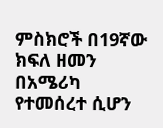ምስክሮች በ19ኛው ክፍለ ዘመን በአሜሪካ የተመሰረተ ሲሆን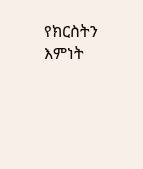የክርስትን እምነት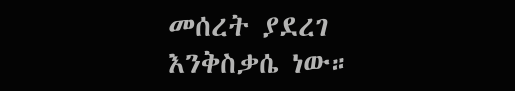መሰረት ያደረገ እንቅስቃሴ ነው።